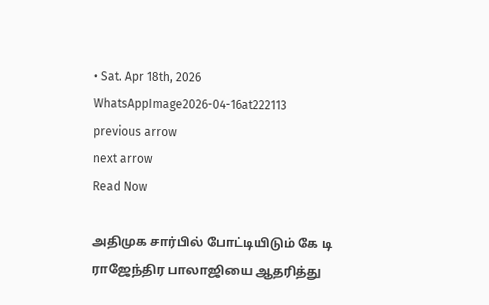• Sat. Apr 18th, 2026
WhatsAppImage2026-04-16at222113
previous arrow
next arrow
Read Now

அதிமுக சார்பில் போட்டியிடும் கே டி ராஜேந்திர பாலாஜியை ஆதரித்து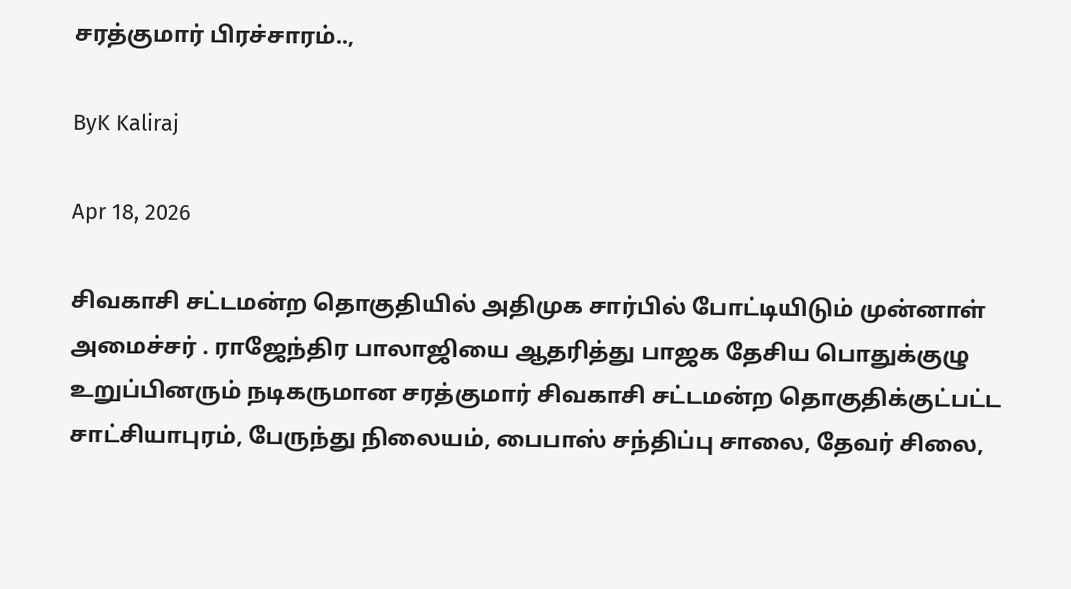சரத்குமார் பிரச்சாரம்..,

ByK Kaliraj

Apr 18, 2026

சிவகாசி சட்டமன்ற தொகுதியில் அதிமுக சார்பில் போட்டியிடும் முன்னாள் அமைச்சர் . ராஜேந்திர பாலாஜியை ஆதரித்து பாஜக தேசிய பொதுக்குழு உறுப்பினரும் நடிகருமான சரத்குமார் சிவகாசி சட்டமன்ற தொகுதிக்குட்பட்ட சாட்சியாபுரம், பேருந்து நிலையம், பைபாஸ் சந்திப்பு சாலை, தேவர் சிலை,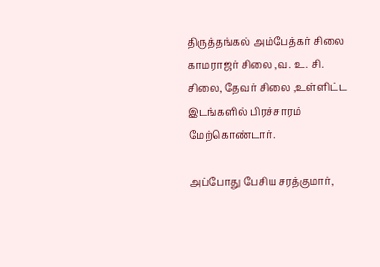திருத்தங்கல் அம்பேத்கர் சிலை காமராஜர் சிலை ,வ. உ. சி. சிலை, தேவர் சிலை ,உள்ளிட்ட இடங்களில் பிரச்சாரம் மேற்கொண்டார்.

அப்போது பேசிய சரத்குமார்,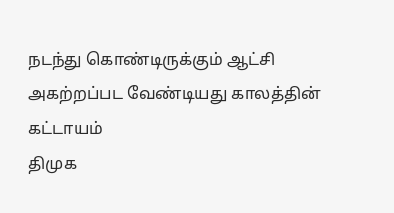நடந்து கொண்டிருக்கும் ஆட்சி அகற்றப்பட வேண்டியது காலத்தின் கட்டாயம்
திமுக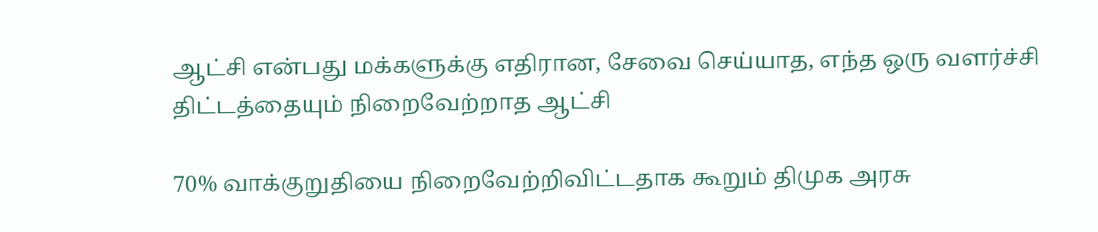ஆட்சி என்பது மக்களுக்கு எதிரான, சேவை செய்யாத, எந்த ஒரு வளர்ச்சி திட்டத்தையும் நிறைவேற்றாத ஆட்சி

70% வாக்குறுதியை நிறைவேற்றிவிட்டதாக கூறும் திமுக அரசு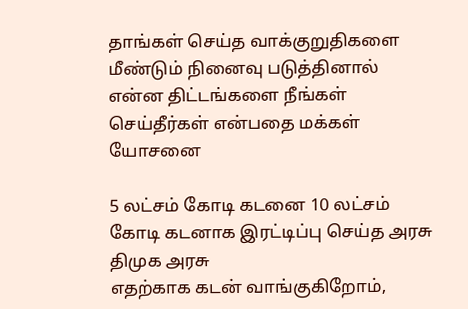தாங்கள் செய்த வாக்குறுதிகளை மீண்டும் நினைவு படுத்தினால் என்ன திட்டங்களை நீங்கள் செய்தீர்கள் என்பதை மக்கள் யோசனை

5 லட்சம் கோடி கடனை 10 லட்சம் கோடி கடனாக இரட்டிப்பு செய்த அரசு திமுக அரசு
எதற்காக கடன் வாங்குகிறோம்,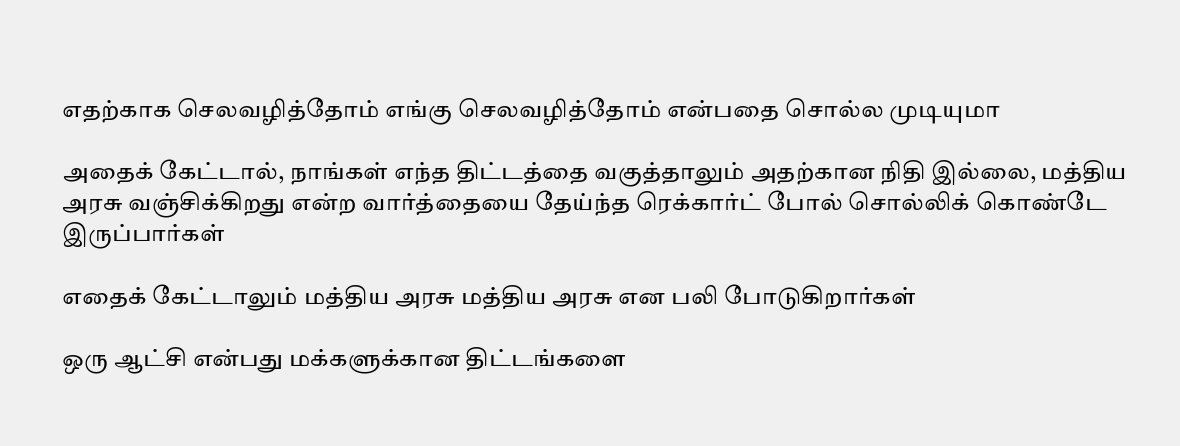எதற்காக செலவழித்தோம் எங்கு செலவழித்தோம் என்பதை சொல்ல முடியுமா

அதைக் கேட்டால், நாங்கள் எந்த திட்டத்தை வகுத்தாலும் அதற்கான நிதி இல்லை, மத்திய அரசு வஞ்சிக்கிறது என்ற வார்த்தையை தேய்ந்த ரெக்கார்ட் போல் சொல்லிக் கொண்டே இருப்பார்கள்

எதைக் கேட்டாலும் மத்திய அரசு மத்திய அரசு என பலி போடுகிறார்கள்

ஒரு ஆட்சி என்பது மக்களுக்கான திட்டங்களை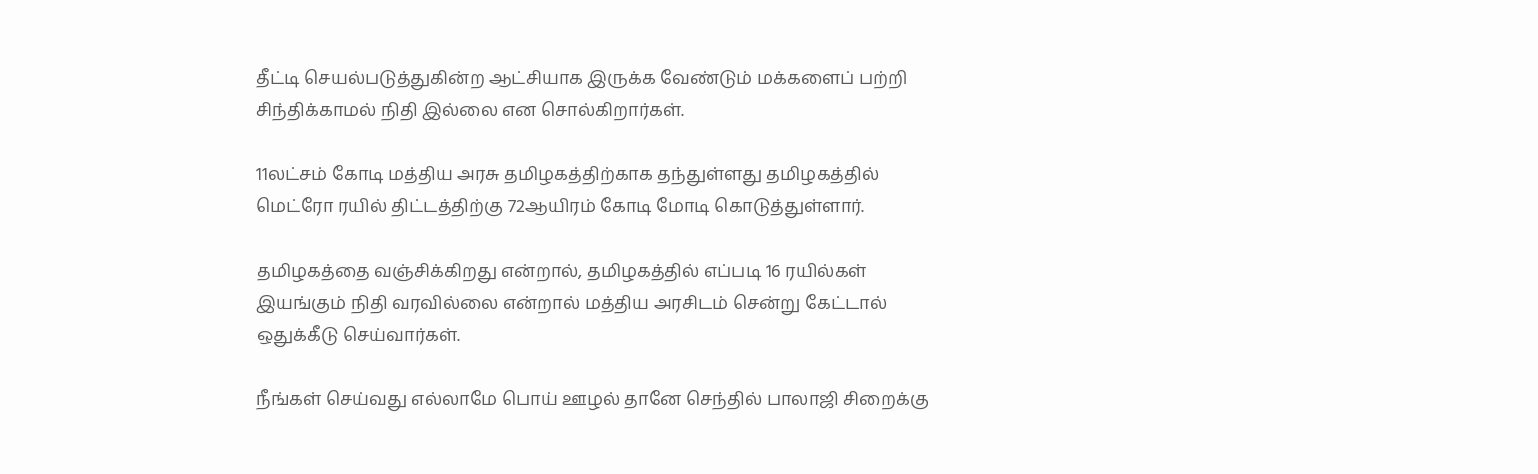தீட்டி செயல்படுத்துகின்ற ஆட்சியாக இருக்க வேண்டும் மக்களைப் பற்றி சிந்திக்காமல் நிதி இல்லை என சொல்கிறார்கள்.

11லட்சம் கோடி மத்திய அரசு தமிழகத்திற்காக தந்துள்ளது தமிழகத்தில் மெட்ரோ ரயில் திட்டத்திற்கு 72ஆயிரம் கோடி மோடி கொடுத்துள்ளார்.

தமிழகத்தை வஞ்சிக்கிறது என்றால், தமிழகத்தில் எப்படி 16 ரயில்கள் இயங்கும் நிதி வரவில்லை என்றால் மத்திய அரசிடம் சென்று கேட்டால் ஒதுக்கீடு செய்வார்கள்.

நீங்கள் செய்வது எல்லாமே பொய் ஊழல் தானே செந்தில் பாலாஜி சிறைக்கு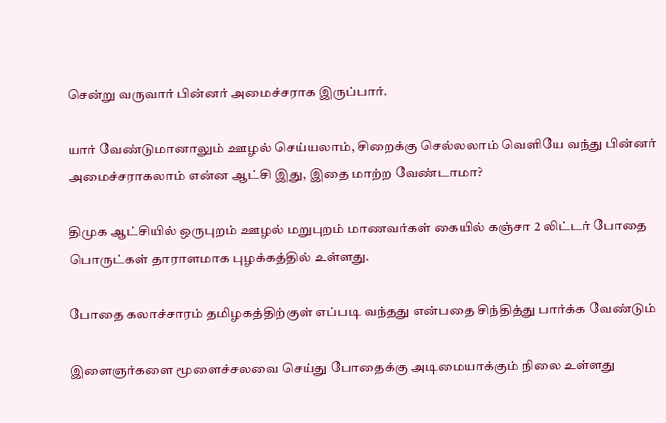சென்று வருவார் பின்னர் அமைச்சராக இருப்பார்.

யார் வேண்டுமானாலும் ஊழல் செய்யலாம், சிறைக்கு செல்லலாம் வெளியே வந்து பின்னர் அமைச்சராகலாம் என்ன ஆட்சி இது, இதை மாற்ற வேண்டாமா?

திமுக ஆட்சியில் ஒருபுறம் ஊழல் மறுபுறம் மாணவர்கள் கையில் கஞ்சா 2 லிட்டர் போதை பொருட்கள் தாராளமாக புழக்கத்தில் உள்ளது.

போதை கலாச்சாரம் தமிழகத்திற்குள் எப்படி வந்தது என்பதை சிந்தித்து பார்க்க வேண்டும்

இளைஞர்களை மூளைச்சலவை செய்து போதைக்கு அடிமையாக்கும் நிலை உள்ளது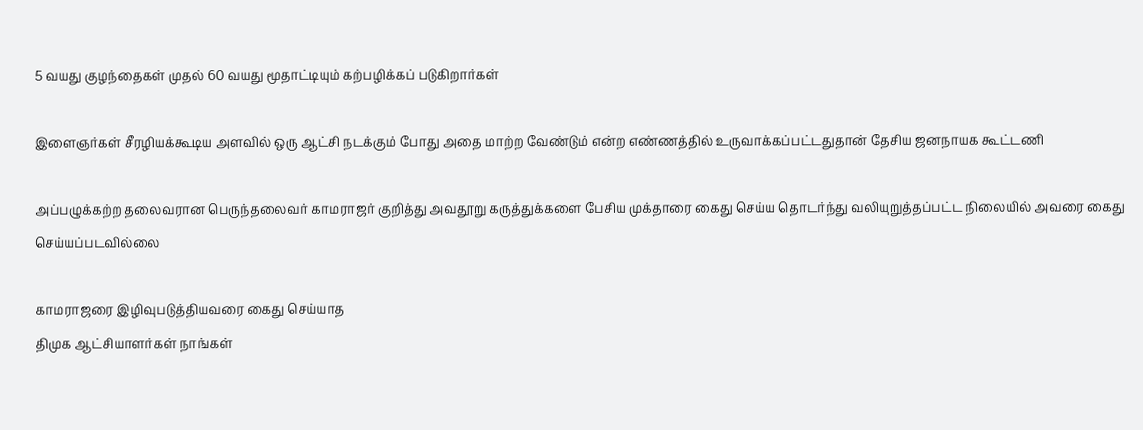5 வயது குழந்தைகள் முதல் 60 வயது மூதாட்டியும் கற்பழிக்கப் படுகிறார்கள்

இளைஞர்கள் சீரழியக்கூடிய அளவில் ஒரு ஆட்சி நடக்கும் போது அதை மாற்ற வேண்டும் என்ற எண்ணத்தில் உருவாக்கப்பட்டதுதான் தேசிய ஜனநாயக கூட்டணி

அப்பழுக்கற்ற தலைவரான பெருந்தலைவர் காமராஜர் குறித்து அவதூறு கருத்துக்களை பேசிய முக்தாரை கைது செய்ய தொடர்ந்து வலியுறுத்தப்பட்ட நிலையில் அவரை கைது செய்யப்படவில்லை

காமராஜரை இழிவுபடுத்தியவரை கைது செய்யாத
திமுக ஆட்சியாளர்கள் நாங்கள்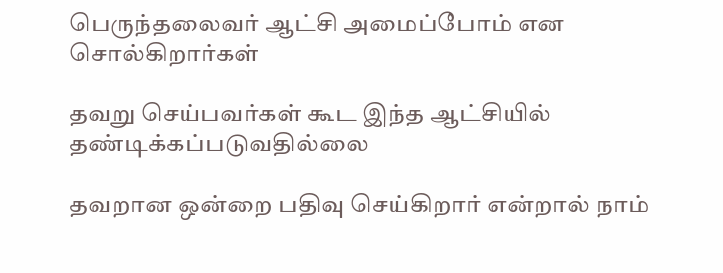பெருந்தலைவர் ஆட்சி அமைப்போம் என சொல்கிறார்கள்

தவறு செய்பவர்கள் கூட இந்த ஆட்சியில் தண்டிக்கப்படுவதில்லை

தவறான ஒன்றை பதிவு செய்கிறார் என்றால் நாம்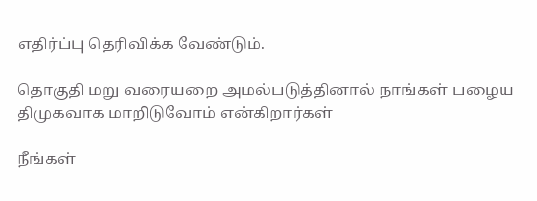எதிர்ப்பு தெரிவிக்க வேண்டும்.

தொகுதி மறு வரையறை அமல்படுத்தினால் நாங்கள் பழைய திமுகவாக மாறிடுவோம் என்கிறார்கள்

நீங்கள்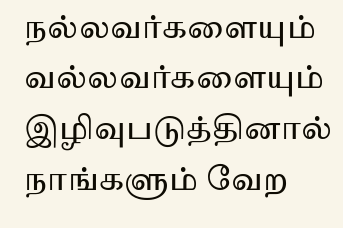நல்லவர்களையும் வல்லவர்களையும் இழிவுபடுத்தினால் நாங்களும் வேற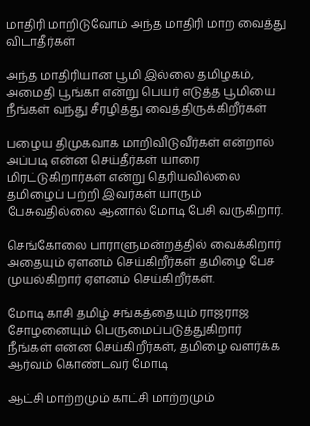மாதிரி மாறிடுவோம் அந்த மாதிரி மாற வைத்து விடாதீர்கள்

அந்த மாதிரியான பூமி இல்லை தமிழகம், அமைதி பூங்கா என்று பெயர் எடுத்த பூமியை நீங்கள் வந்து சீரழித்து வைத்திருக்கிறீர்கள்

பழைய திமுகவாக மாறிவிடுவீர்கள் என்றால் அப்படி என்ன செய்தீர்கள் யாரை மிரட்டுகிறார்கள் என்று தெரியவில்லை தமிழைப் பற்றி இவர்கள் யாரும் பேசுவதில்லை ஆனால் மோடி பேசி வருகிறார்.

செங்கோலை பாராளுமன்றத்தில் வைக்கிறார் அதையும் ஏளனம் செய்கிறீர்கள் தமிழை பேச முயல்கிறார் ஏளனம் செய்கிறீர்கள்.

மோடி காசி தமிழ் சங்கத்தையும் ராஜராஜ சோழனையும் பெருமைப்படுத்துகிறார்
நீங்கள் என்ன செய்கிறீர்கள், தமிழை வளர்க்க ஆர்வம் கொண்டவர் மோடி

ஆட்சி மாற்றமும் காட்சி மாற்றமும்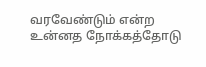வரவேண்டும் என்ற உன்னத நோக்கத்தோடு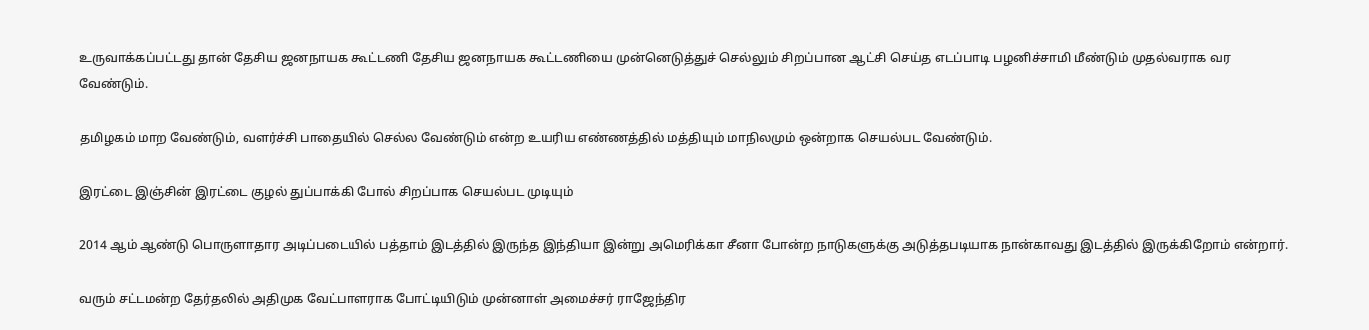உருவாக்கப்பட்டது தான் தேசிய ஜனநாயக கூட்டணி தேசிய ஜனநாயக கூட்டணியை முன்னெடுத்துச் செல்லும் சிறப்பான ஆட்சி செய்த எடப்பாடி பழனிச்சாமி மீண்டும் முதல்வராக வர வேண்டும்.

தமிழகம் மாற வேண்டும், வளர்ச்சி பாதையில் செல்ல வேண்டும் என்ற உயரிய எண்ணத்தில் மத்தியும் மாநிலமும் ஒன்றாக செயல்பட வேண்டும்.

இரட்டை இஞ்சின் இரட்டை குழல் துப்பாக்கி போல் சிறப்பாக செயல்பட முடியும்

2014 ஆம் ஆண்டு பொருளாதார அடிப்படையில் பத்தாம் இடத்தில் இருந்த இந்தியா இன்று அமெரிக்கா சீனா போன்ற நாடுகளுக்கு அடுத்தபடியாக நான்காவது இடத்தில் இருக்கிறோம் என்றார்.

வரும் சட்டமன்ற தேர்தலில் அதிமுக வேட்பாளராக போட்டியிடும் முன்னாள் அமைச்சர் ராஜேந்திர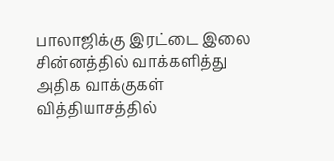பாலாஜிக்கு இரட்டை இலை சின்னத்தில் வாக்களித்து அதிக வாக்குகள் வித்தியாசத்தில்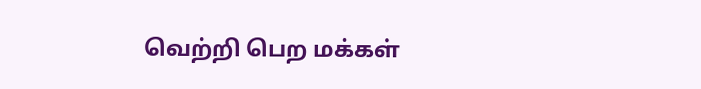வெற்றி பெற மக்கள்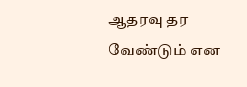ஆதரவு தர வேண்டும் என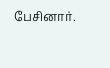பேசினார்.